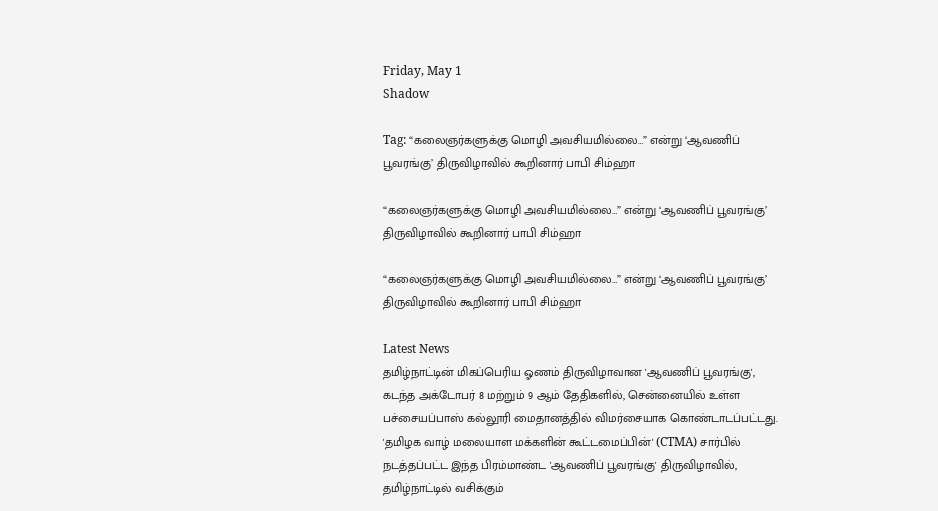Friday, May 1
Shadow

Tag: “கலைஞர்களுக்கு மொழி அவசியமில்லை…” என்று ‘ஆவணிப் பூவரங்கு’ திருவிழாவில் கூறினார் பாபி சிம்ஹா

“கலைஞர்களுக்கு மொழி அவசியமில்லை…” என்று ‘ஆவணிப் பூவரங்கு’ திருவிழாவில் கூறினார் பாபி சிம்ஹா

“கலைஞர்களுக்கு மொழி அவசியமில்லை…” என்று ‘ஆவணிப் பூவரங்கு’ திருவிழாவில் கூறினார் பாபி சிம்ஹா

Latest News
தமிழ்நாட்டின் மிகப்பெரிய ஓணம் திருவிழாவான 'ஆவணிப் பூவரங்கு', கடந்த அக்டோபர் 8 மற்றும் 9 ஆம் தேதிகளில், சென்னையில் உள்ள பச்சையப்பாஸ் கல்லூரி மைதானத்தில் விமர்சையாக கொண்டாடப்பட்டது. 'தமிழக வாழ் மலையாள மக்களின் கூட்டமைப்பின்' (CTMA) சார்பில் நடத்தப்பட்ட இந்த பிரம்மாண்ட 'ஆவணிப் பூவரங்கு' திருவிழாவில், தமிழ்நாட்டில் வசிக்கும்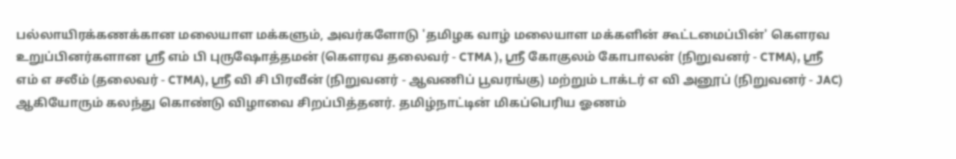பல்லாயிரக்கணக்கான மலையாள மக்களும், அவர்களோடு 'தமிழக வாழ் மலையாள மக்களின் கூட்டமைப்பின்' கௌரவ உறுப்பினர்களான ஸ்ரீ எம் பி புருஷோத்தமன் (கௌரவ தலைவர் - CTMA ), ஸ்ரீ கோகுலம் கோபாலன் (நிறுவனர் - CTMA), ஸ்ரீ எம் எ சலீம் (தலைவர் - CTMA), ஸ்ரீ வி சி பிரவீன் (நிறுவனர் - ஆவணிப் பூவரங்கு) மற்றும் டாக்டர் எ வி அனூப் (நிறுவனர் - JAC) ஆகியோரும் கலந்து கொண்டு விழாவை சிறப்பித்தனர். தமிழ்நாட்டின் மிகப்பெரிய ஓணம்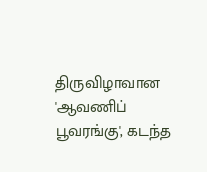திருவிழாவான 'ஆவணிப் பூவரங்கு', கடந்த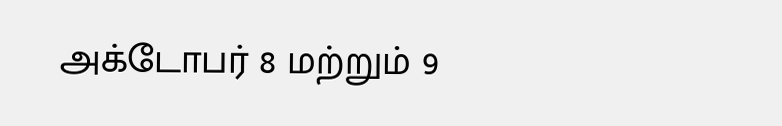அக்டோபர் 8 மற்றும் 9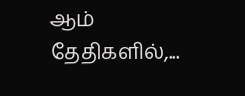ஆம் தேதிகளில்,...